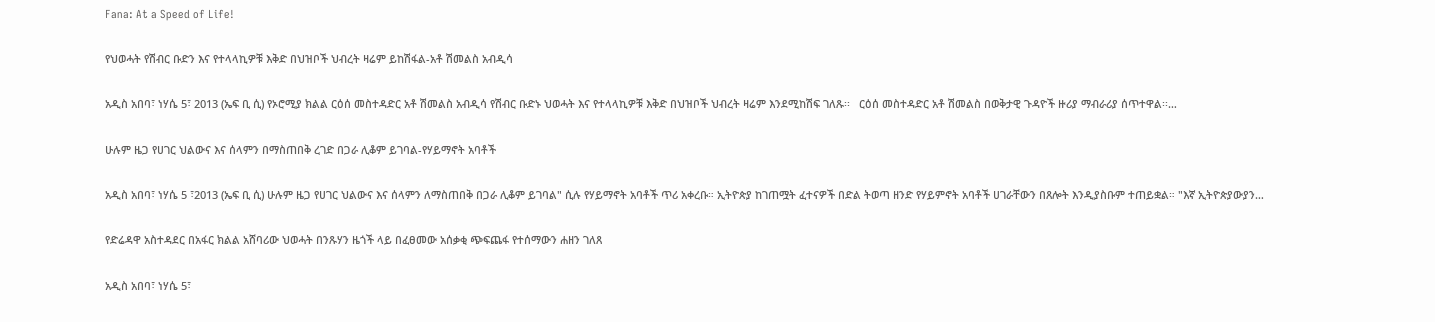Fana: At a Speed of Life!

የህወሓት የሽብር ቡድን እና የተላላኪዎቹ እቅድ በህዝቦች ህብረት ዛሬም ይከሽፋል-አቶ ሽመልስ አብዲሳ

አዲስ አበባ፣ ነሃሴ 5፣ 2013 (ኤፍ ቢ ሲ) የኦሮሚያ ክልል ርዕሰ መስተዳድር አቶ ሽመልስ አብዲሳ የሽብር ቡድኑ ህወሓት እና የተላላኪዎቹ እቅድ በህዝቦች ህብረት ዛሬም እንደሚከሽፍ ገለጹ፡፡   ርዕሰ መስተዳድር አቶ ሽመልስ በወቅታዊ ጉዳዮች ዙሪያ ማብራሪያ ሰጥተዋል፡፡…

ሁሉም ዜጋ የሀገር ህልውና እና ሰላምን በማስጠበቅ ረገድ በጋራ ሊቆም ይገባል-የሃይማኖት አባቶች

አዲስ አበባ፣ ነሃሴ 5 ፣2013 (ኤፍ ቢ ሲ) ሁሉም ዜጋ የሀገር ህልውና እና ሰላምን ለማስጠበቅ በጋራ ሊቆም ይገባል" ሲሉ የሃይማኖት አባቶች ጥሪ አቀረቡ። ኢትዮጵያ ከገጠሟት ፈተናዎች በድል ትወጣ ዘንድ የሃይምኖት አባቶች ሀገራቸውን በጸሎት እንዲያስቡም ተጠይቋል። "እኛ ኢትዮጵያውያን…

የድሬዳዋ አስተዳደር በአፋር ክልል አሸባሪው ህወሓት በንጹሃን ዜጎች ላይ በፈፀመው አሰቃቂ ጭፍጨፋ የተሰማውን ሐዘን ገለጸ

አዲስ አበባ፣ ነሃሴ 5፣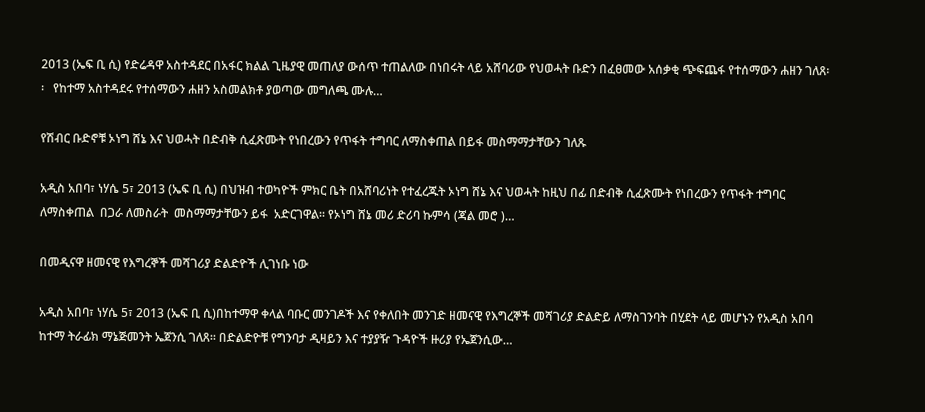2013 (ኤፍ ቢ ሲ) የድሬዳዋ አስተዳደር በአፋር ክልል ጊዜያዊ መጠለያ ውሰጥ ተጠልለው በነበሩት ላይ አሸባሪው የህወሓት ቡድን በፈፀመው አሰቃቂ ጭፍጨፋ የተሰማውን ሐዘን ገለጸ፡፡   የከተማ አስተዳደሩ የተሰማውን ሐዘን አስመልክቶ ያወጣው መግለጫ ሙሉ…

የሽብር ቡድኖቹ ኦነግ ሸኔ እና ህወሓት በድብቅ ሲፈጽሙት የነበረውን የጥፋት ተግባር ለማስቀጠል በይፋ መስማማታቸውን ገለጹ

አዲስ አበባ፣ ነሃሴ 5፣ 2013 (ኤፍ ቢ ሲ) በህዝብ ተወካዮች ምክር ቤት በአሸባሪነት የተፈረጁት ኦነግ ሸኔ እና ህወሓት ከዚህ በፊ በድብቅ ሲፈጽሙት የነበረውን የጥፋት ተግባር ለማስቀጠል  በጋራ ለመስራት  መስማማታቸውን ይፋ  አድርገዋል፡፡ የኦነግ ሸኔ መሪ ድሪባ ኩምሳ (ጃል መሮ )…

በመዲናዋ ዘመናዊ የእግረኞች መሻገሪያ ድልድዮች ሊገነቡ ነው

አዲስ አበባ፣ ነሃሴ 5፣ 2013 (ኤፍ ቢ ሲ)በከተማዋ ቀላል ባቡር መንገዶች እና የቀለበት መንገድ ዘመናዊ የእግረኞች መሻገሪያ ድልድይ ለማስገንባት በሂደት ላይ መሆኑን የአዲስ አበባ ከተማ ትራፊክ ማኔጅመንት ኤጀንሲ ገለጸ፡፡ በድልድዮቹ የግንባታ ዲዛይን እና ተያያዥ ጉዳዮች ዙሪያ የኤጀንሲው…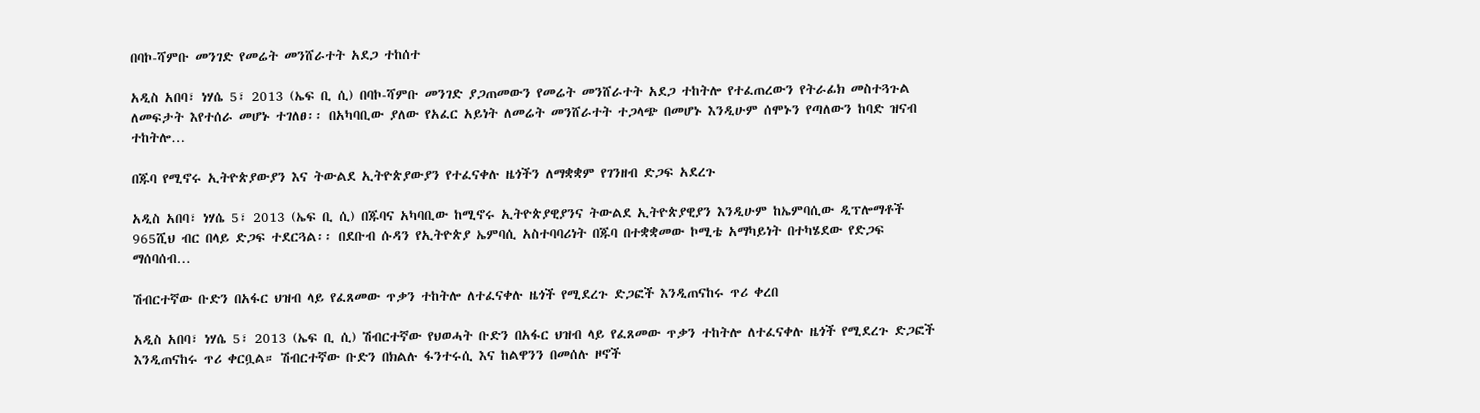በባኮ-ሻምቡ መንገድ የመሬት መንሸራተት አደጋ ተከሰተ

አዲስ አበባ፣ ነሃሴ 5፣ 2013 (ኤፍ ቢ ሲ) በባኮ-ሻምቡ መንገድ ያጋጠመውን የመሬት መንሸራተት አደጋ ተከትሎ የተፈጠረውን የትራፊክ መስተጓጉል ለመፍታት እየተሰራ መሆኑ ተገለፀ፡፡ በአካባቢው ያለው የአፈር አይነት ለመሬት መንሸራተት ተጋላጭ በመሆኑ እንዲሁም ሰሞኑን የጣለውን ከባድ ዝናብ ተከትሎ…

በጁባ የሚኖሩ ኢትዮጵያውያን እና ትውልደ ኢትዮጵያውያን የተፈናቀሉ ዜጎችን ለማቋቋም የገንዘብ ድጋፍ አደረጉ

አዲስ አበባ፣ ነሃሴ 5፣ 2013 (ኤፍ ቢ ሲ) በጁባና አካባቢው ከሚኖሩ ኢትዮጵያዊያንና ትውልደ ኢትዮጵያዊያን እንዲሁም ከኤምባሲው ዲፕሎማቶች 965ሺህ ብር በላይ ድጋፍ ተደርጓል፡፡ በደቡብ ሱዳን የኢትዮጵያ ኤምባሲ አስተባባሪነት በጁባ በተቋቋመው ኮሚቴ አማካይነት በተካሄደው የድጋፍ ማሰባሰብ…

ሽብርተኛው ቡድን በአፋር ህዝብ ላይ የፈጸመው ጥቃን ተከትሎ ለተፈናቀሉ ዜጎች የሚደረጉ ድጋፎች እንዲጠናከሩ ጥሪ ቀረበ

አዲስ አበባ፣ ነሃሴ 5፣ 2013 (ኤፍ ቢ ሲ) ሽብርተኛው የህወሓት ቡድን በአፋር ህዝብ ላይ የፈጸመው ጥቃን ተከትሎ ለተፈናቀሉ ዜጎች የሚደረጉ ድጋፎች እንዲጠናከሩ ጥሪ ቀርቧል። ሽብርተኛው ቡድን በክልሉ ፋንተሩሲ እና ከልዋንን በመሰሉ ዞኖች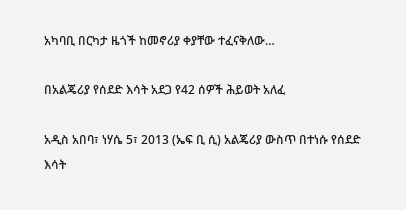አካባቢ በርካታ ዜጎች ከመኖሪያ ቀያቸው ተፈናቅለው…

በአልጄሪያ የሰደድ እሳት አደጋ የ42 ሰዎች ሕይወት አለፈ

አዲስ አበባ፣ ነሃሴ 5፣ 2013 (ኤፍ ቢ ሲ) አልጄሪያ ውስጥ በተነሱ የሰደድ እሳት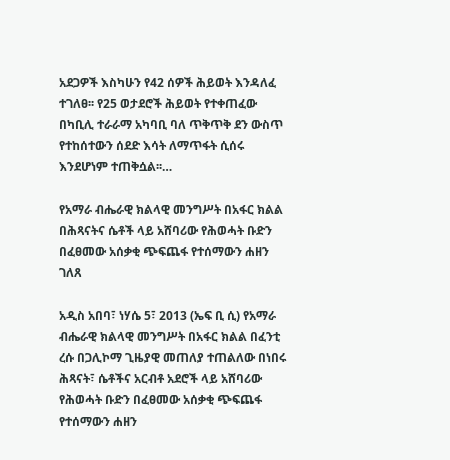አደጋዎች እስካሁን የ42 ሰዎች ሕይወት እንዳለፈ ተገለፀ፡፡ የ25 ወታደሮች ሕይወት የተቀጠፈው በካቢሊ ተራራማ አካባቢ ባለ ጥቅጥቅ ደን ውስጥ የተከሰተውን ሰደድ እሳት ለማጥፋት ሲሰሩ እንደሆነም ተጠቅሷል፡፡…

የአማራ ብሔራዊ ክልላዊ መንግሥት በአፋር ክልል በሕጻናትና ሴቶች ላይ አሸባሪው የሕወሓት ቡድን በፈፀመው አሰቃቂ ጭፍጨፋ የተሰማውን ሐዘን ገለጸ

አዲስ አበባ፣ ነሃሴ 5፣ 2013 (ኤፍ ቢ ሲ) የአማራ ብሔራዊ ክልላዊ መንግሥት በአፋር ክልል በፈንቲ ረሱ በጋሊኮማ ጊዜያዊ መጠለያ ተጠልለው በነበሩ ሕጻናት፣ ሴቶችና አርብቶ አደሮች ላይ አሸባሪው የሕወሓት ቡድን በፈፀመው አሰቃቂ ጭፍጨፋ የተሰማውን ሐዘን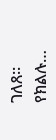ገለጸ፡፡   የክልሉ…